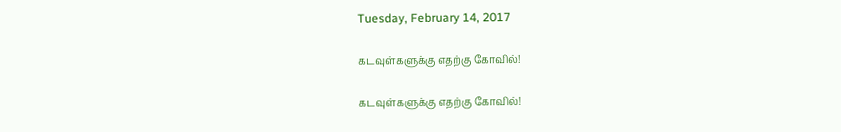Tuesday, February 14, 2017

கடவுள்களுக்கு எதற்கு கோவில்!

கடவுள்களுக்கு எதற்கு கோவில்!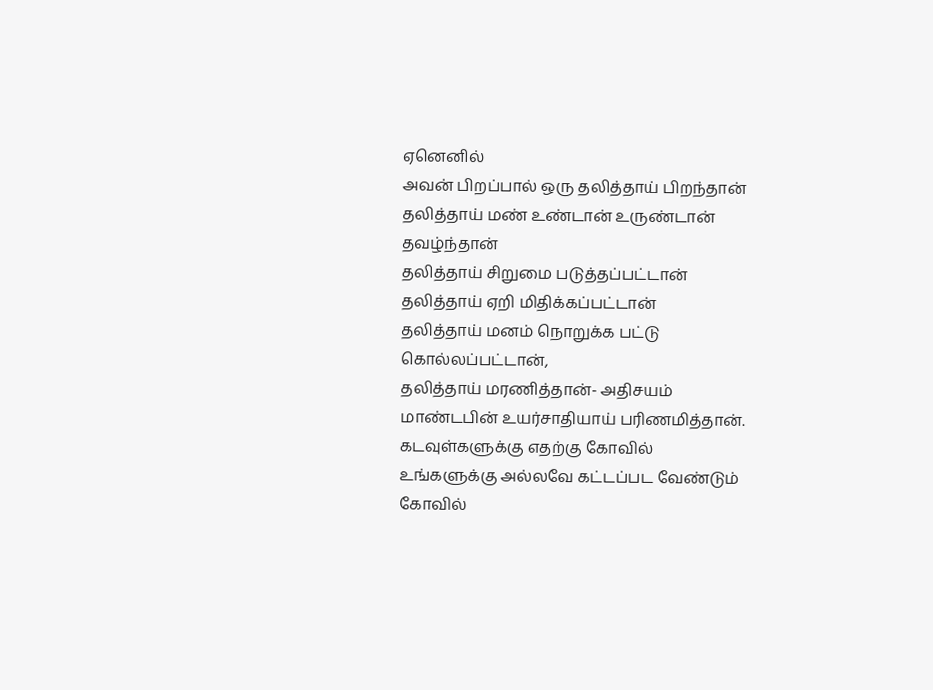ஏனெனில்
அவன் பிறப்பால் ஒரு தலித்தாய் பிறந்தான்
தலித்தாய் மண் உண்டான் உருண்டான் தவழ்ந்தான்
தலித்தாய் சிறுமை படுத்தப்பட்டான்
தலித்தாய் ஏறி மிதிக்கப்பட்டான்
தலித்தாய் மனம் நொறுக்க பட்டு கொல்லப்பட்டான்,
தலித்தாய் மரணித்தான்- அதிசயம்
மாண்டபின் உயர்சாதியாய் பரிணமித்தான்.
கடவுள்களுக்கு எதற்கு கோவில்
உங்களுக்கு அல்லவே கட்டப்பட வேண்டும் கோவில்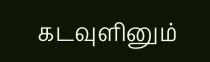கடவுளினும்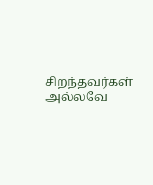சிறந்தவர்கள் அல்லவே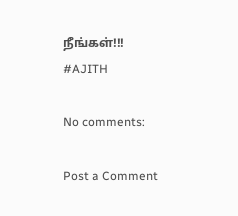நீங்கள்!!!
#AJITH

No comments:

Post a Comment